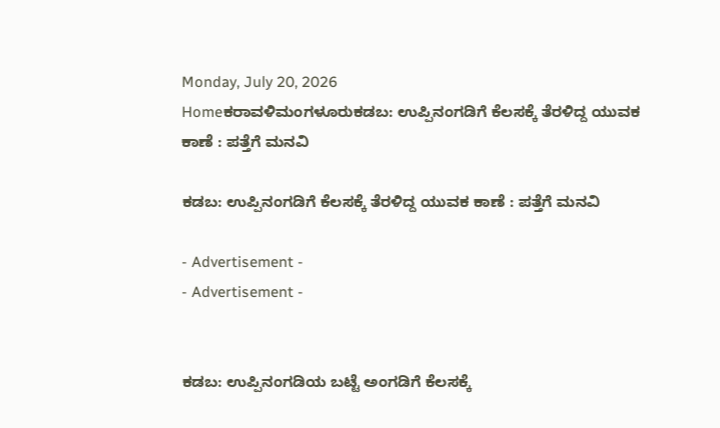Monday, July 20, 2026
Homeಕರಾವಳಿಮಂಗಳೂರುಕಡಬ: ಉಪ್ಪಿನಂಗಡಿಗೆ ಕೆಲಸಕ್ಕೆ ತೆರಳಿದ್ದ ಯುವಕ ಕಾಣೆ : ಪತ್ತೆಗೆ ಮನವಿ

ಕಡಬ: ಉಪ್ಪಿನಂಗಡಿಗೆ ಕೆಲಸಕ್ಕೆ ತೆರಳಿದ್ದ ಯುವಕ ಕಾಣೆ : ಪತ್ತೆಗೆ ಮನವಿ

- Advertisement -
- Advertisement -


ಕಡಬ: ಉಪ್ಪಿನಂಗಡಿಯ ಬಟ್ಟೆ ಅಂಗಡಿಗೆ ಕೆಲಸಕ್ಕೆ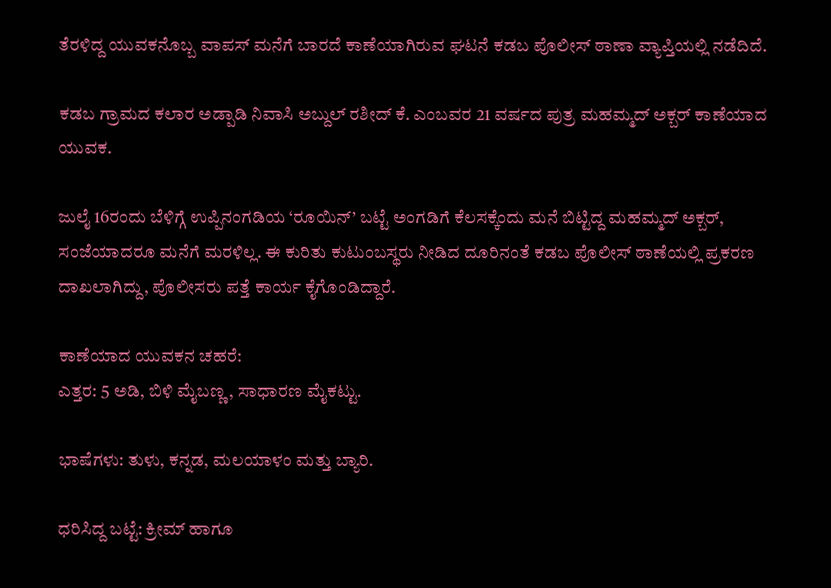ತೆರಳಿದ್ದ ಯುವಕನೊಬ್ಬ ವಾಪಸ್ ಮನೆಗೆ ಬಾರದೆ ಕಾಣೆಯಾಗಿರುವ ಘಟನೆ ಕಡಬ ಪೊಲೀಸ್ ಠಾಣಾ ವ್ಯಾಪ್ತಿಯಲ್ಲಿ ನಡೆದಿದೆ.

ಕಡಬ ಗ್ರಾಮದ ಕಲಾರ ಅಡ್ಪಾಡಿ ನಿವಾಸಿ ಅಬ್ದುಲ್ ರಶೀದ್ ಕೆ. ಎಂಬವರ 21 ವರ್ಷದ ಪುತ್ರ ಮಹಮ್ಮದ್ ಅಕ್ಬರ್ ಕಾಣೆಯಾದ ಯುವಕ.

ಜುಲೈ 16ರಂದು ಬೆಳಿಗ್ಗೆ ಉಪ್ಪಿನಂಗಡಿಯ ‘ರೂಯಿನ್’ ಬಟ್ಟೆ ಅಂಗಡಿಗೆ ಕೆಲಸಕ್ಕೆಂದು ಮನೆ ಬಿಟ್ಟಿದ್ದ ಮಹಮ್ಮದ್ ಅಕ್ಬರ್, ಸಂಜೆಯಾದರೂ ಮನೆಗೆ ಮರಳಿಲ್ಲ. ಈ ಕುರಿತು ಕುಟುಂಬಸ್ಥರು ನೀಡಿದ ದೂರಿನಂತೆ ಕಡಬ ಪೊಲೀಸ್ ಠಾಣೆಯಲ್ಲಿ ಪ್ರಕರಣ ದಾಖಲಾಗಿದ್ದು, ಪೊಲೀಸರು ಪತ್ತೆ ಕಾರ್ಯ ಕೈಗೊಂಡಿದ್ದಾರೆ.

ಕಾಣೆಯಾದ ಯುವಕನ ಚಹರೆ:
ಎತ್ತರ: 5 ಅಡಿ, ಬಿಳಿ ಮೈಬಣ್ಣ, ಸಾಧಾರಣ ಮೈಕಟ್ಟು.

ಭಾಷೆಗಳು: ತುಳು, ಕನ್ನಡ, ಮಲಯಾಳಂ ಮತ್ತು ಬ್ಯಾರಿ.

ಧರಿಸಿದ್ದ ಬಟ್ಟೆ: ಕ್ರೀಮ್ ಹಾಗೂ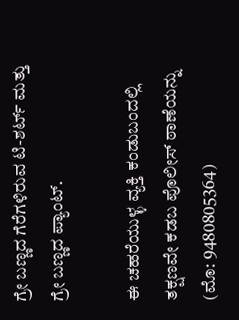ಗ್ರೇ ಬಣ್ಣದ ಗೆರೆಗಳಿರುವ ಟಿ-ಶರ್ಟ್ ಮತ್ತು ಗ್ರೇ ಬಣ್ಣದ ಪ್ಯಾಂಟ್.

ಈ ಚಹರೆಯುಳ್ಳ ವ್ಯಕ್ತಿ ಕಂಡುಬಂದಲ್ಲಿ ತಕ್ಷಣವೇ ಕಡಬ ಪೊಲೀಸ್ ಠಾಣೆಯನ್ನು (ಮೊ: 9480805364)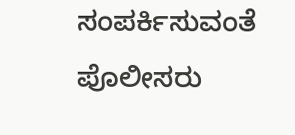ಸಂಪರ್ಕಿಸುವಂತೆ ಪೊಲೀಸರು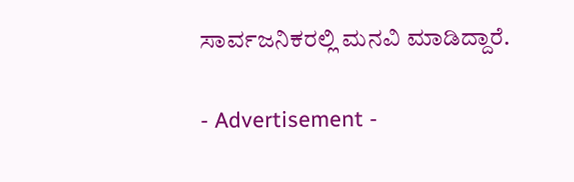ಸಾರ್ವಜನಿಕರಲ್ಲಿ ಮನವಿ ಮಾಡಿದ್ದಾರೆ.

- Advertisement -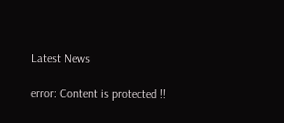Latest News

error: Content is protected !!